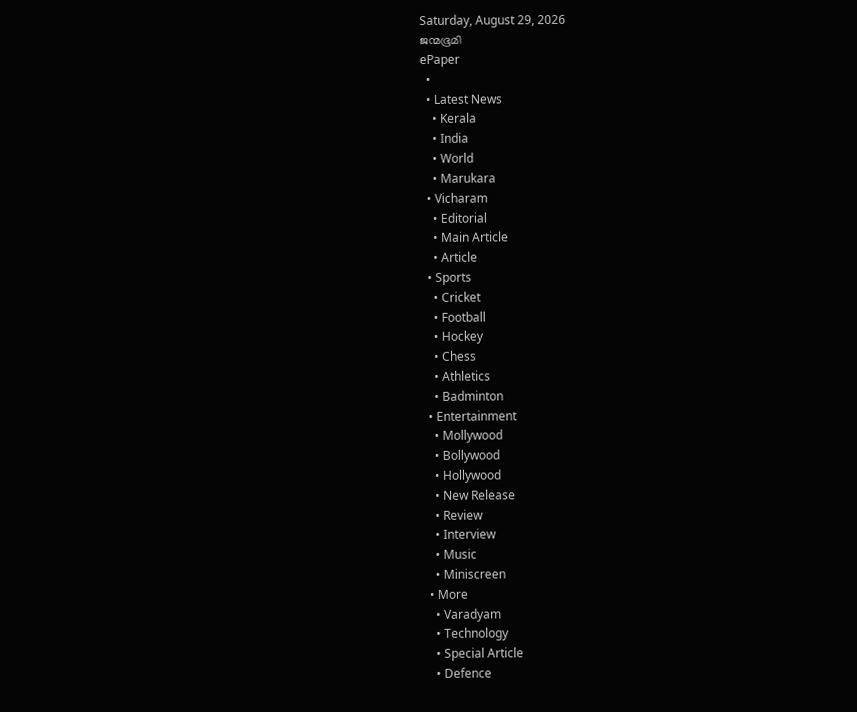Saturday, August 29, 2026
ജന്മഭൂമി
ePaper
  •
  • Latest News
    • Kerala
    • India
    • World
    • Marukara
  • Vicharam
    • Editorial
    • Main Article
    • Article
  • Sports
    • Cricket
    • Football
    • Hockey
    • Chess
    • Athletics
    • Badminton
  • Entertainment
    • Mollywood
    • Bollywood
    • Hollywood
    • New Release
    • Review
    • Interview
    • Music
    • Miniscreen
  • More
    • Varadyam
    • Technology
    • Special Article
    • Defence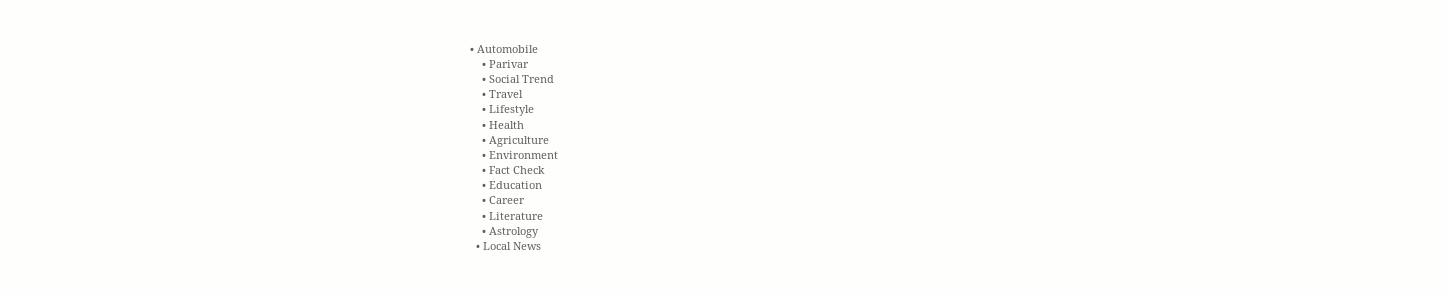• Automobile
    • Parivar
    • Social Trend
    • Travel
    • Lifestyle
    • Health
    • Agriculture
    • Environment
    • Fact Check
    • Education
    • Career
    • Literature
    • Astrology
  • Local News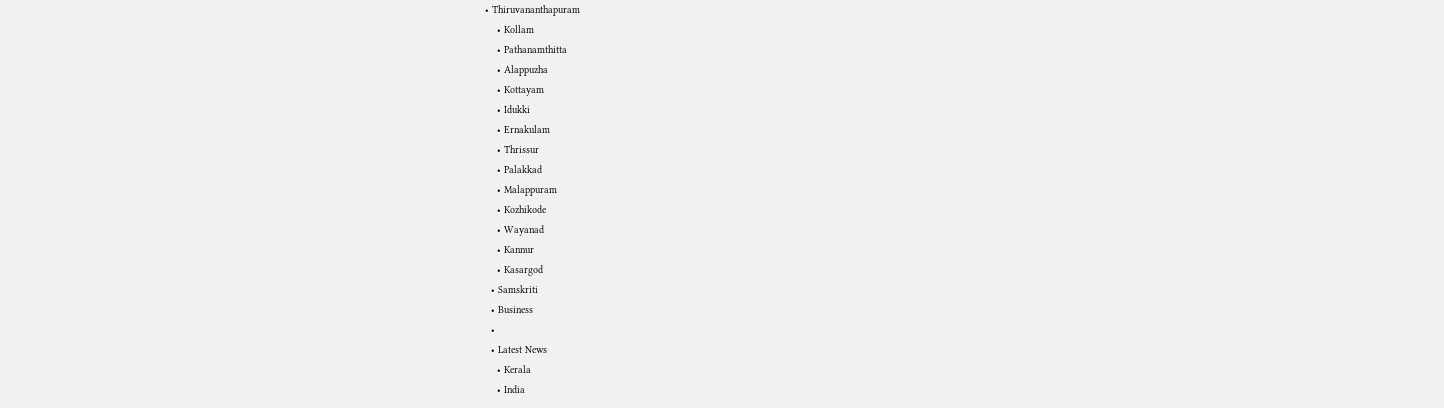• Thiruvananthapuram
    • Kollam
    • Pathanamthitta
    • Alappuzha
    • Kottayam
    • Idukki
    • Ernakulam
    • Thrissur
    • Palakkad
    • Malappuram
    • Kozhikode
    • Wayanad
    • Kannur
    • Kasargod
  • Samskriti
  • Business
  •
  • Latest News
    • Kerala
    • India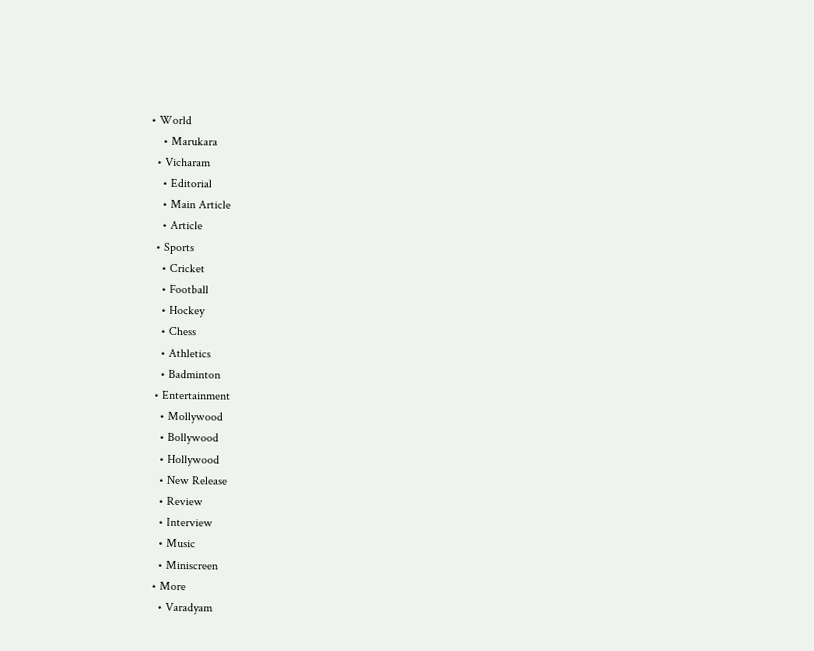• World
    • Marukara
  • Vicharam
    • Editorial
    • Main Article
    • Article
  • Sports
    • Cricket
    • Football
    • Hockey
    • Chess
    • Athletics
    • Badminton
  • Entertainment
    • Mollywood
    • Bollywood
    • Hollywood
    • New Release
    • Review
    • Interview
    • Music
    • Miniscreen
  • More
    • Varadyam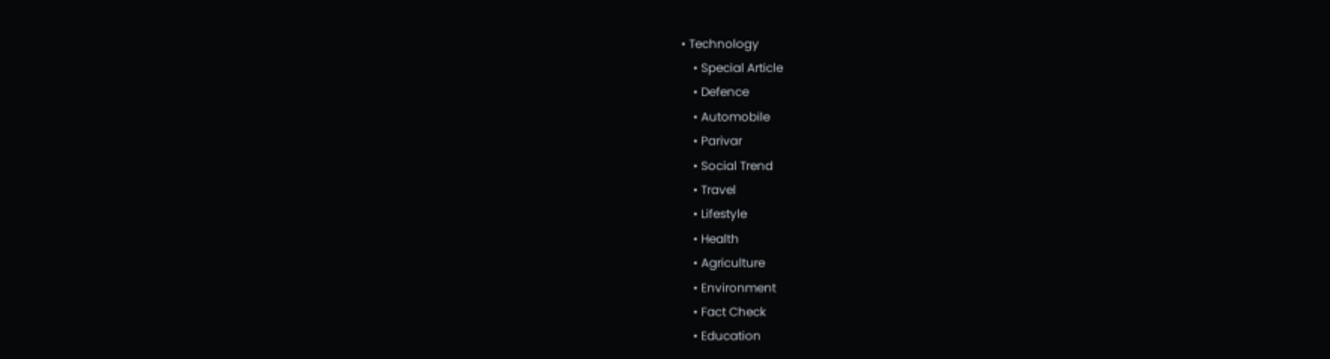• Technology
    • Special Article
    • Defence
    • Automobile
    • Parivar
    • Social Trend
    • Travel
    • Lifestyle
    • Health
    • Agriculture
    • Environment
    • Fact Check
    • Education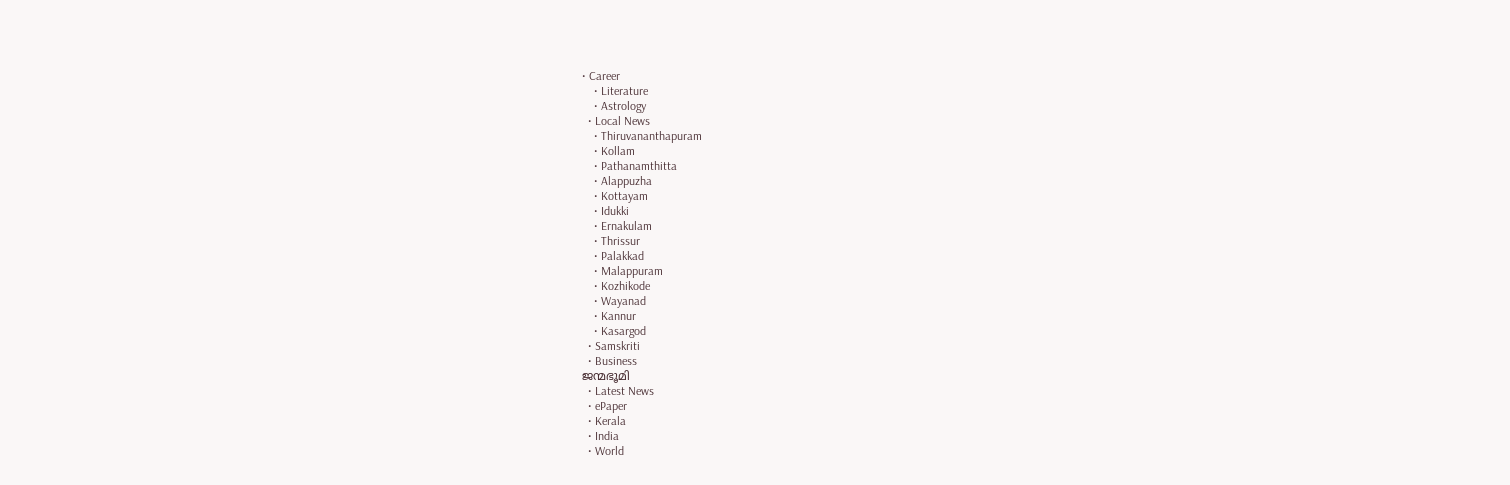• Career
    • Literature
    • Astrology
  • Local News
    • Thiruvananthapuram
    • Kollam
    • Pathanamthitta
    • Alappuzha
    • Kottayam
    • Idukki
    • Ernakulam
    • Thrissur
    • Palakkad
    • Malappuram
    • Kozhikode
    • Wayanad
    • Kannur
    • Kasargod
  • Samskriti
  • Business
ജന്മഭൂമി
  • Latest News
  • ePaper
  • Kerala
  • India
  • World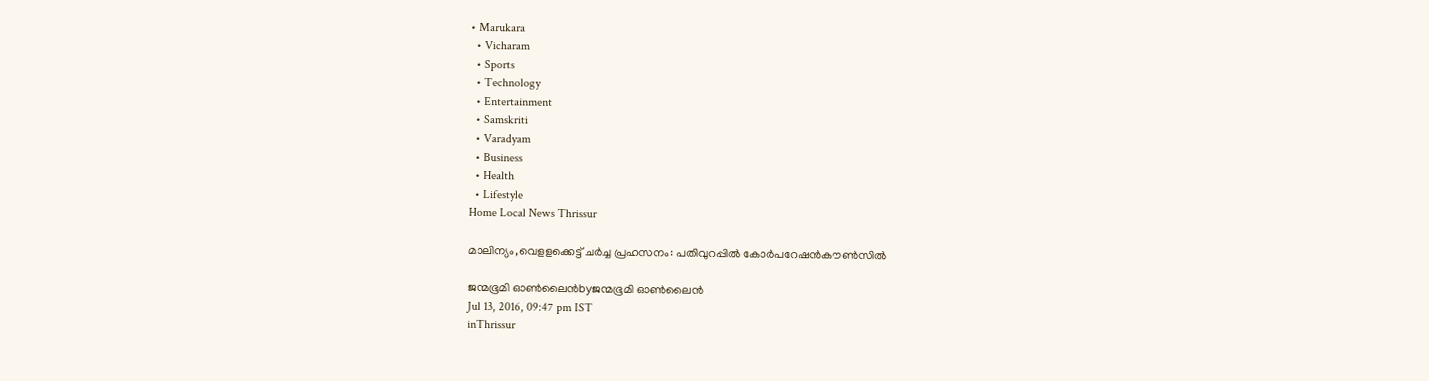• Marukara
  • Vicharam
  • Sports
  • Technology
  • Entertainment
  • Samskriti
  • Varadyam
  • Business
  • Health
  • Lifestyle
Home Local News Thrissur

മാലിന്യം,വെളളക്കെട്ട് ചര്‍ച്ച പ്രഹസനം: പതിവുറപ്പില്‍ കോര്‍പറേഷന്‍കൗണ്‍സില്‍

ജന്മഭൂമി ഓണ്‍ലൈന്‍byജന്മഭൂമി ഓണ്‍ലൈന്‍
Jul 13, 2016, 09:47 pm IST
inThrissur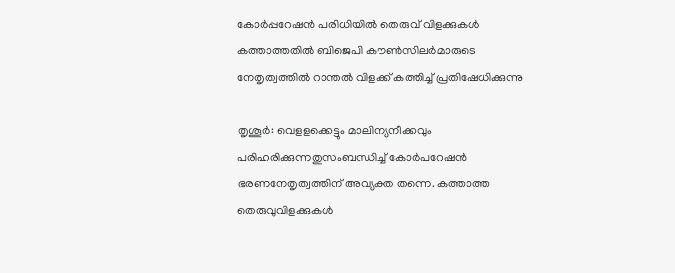കോര്‍പ്പറേഷന്‍ പരിധിയില്‍ തെരുവ് വിളക്കുകള്‍ കത്താത്തതില്‍ ബിജെപി കൗണ്‍സിലര്‍മാരുടെ നേതൃത്വത്തില്‍ റാന്തല്‍ വിളക്ക് കത്തിച്ച് പ്രതിഷേധിക്കുന്നു

തൃശൂര്‍: വെളളക്കെട്ടും മാലിന്യനീക്കവും പരിഹരിക്കുന്നതുസംബന്ധിച്ച് കോര്‍പറേഷന്‍ ഭരണനേതൃത്വത്തിന് അവ്യക്ത തന്നെ. കത്താത്ത തെരുവുവിളക്കുകള്‍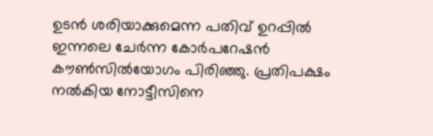ഉടന്‍ ശരിയാക്കുമെന്ന പതിവ് ഉറപ്പില്‍ ഇന്നലെ ചേര്‍ന്ന കോര്‍പറേഷന്‍ കൗണ്‍സില്‍യോഗം പിരിഞ്ഞു. പ്രതിപക്ഷം നല്‍കിയ നോട്ടീസിനെ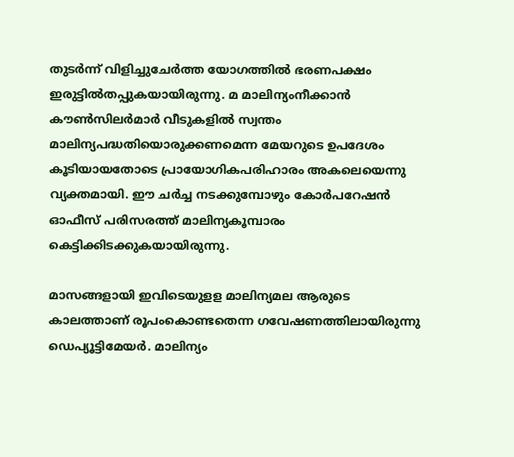തുടര്‍ന്ന് വിളിച്ചുചേര്‍ത്ത യോഗത്തില്‍ ഭരണപക്ഷം ഇരുട്ടില്‍തപ്പുകയായിരുന്നു. മ മാലിന്യംനീക്കാന്‍ കൗണ്‍സിലര്‍മാര്‍ വീടുകളില്‍ സ്വന്തം മാലിന്യപദ്ധതിയൊരുക്കണമെന്ന മേയറുടെ ഉപദേശം കൂടിയായതോടെ പ്രായോഗികപരിഹാരം അകലെയെന്നു വ്യക്തമായി. ഈ ചര്‍ച്ച നടക്കുമ്പോഴും കോര്‍പറേഷന്‍ ഓഫീസ് പരിസരത്ത് മാലിന്യകൂമ്പാരം കെട്ടിക്കിടക്കുകയായിരുന്നു.

മാസങ്ങളായി ഇവിടെയുളള മാലിന്യമല ആരുടെ കാലത്താണ് രൂപംകൊണ്ടതെന്ന ഗവേഷണത്തിലായിരുന്നു ഡെപ്യൂട്ടിമേയര്‍. മാലിന്യം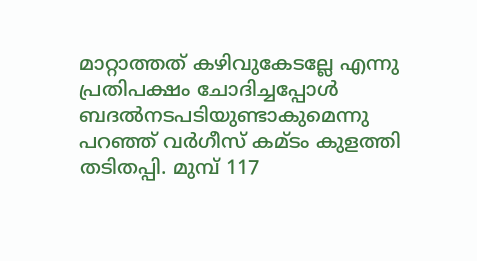മാറ്റാത്തത് കഴിവുകേടല്ലേ എന്നു പ്രതിപക്ഷം ചോദിച്ചപ്പോള്‍ ബദല്‍നടപടിയുണ്ടാകുമെന്നു പറഞ്ഞ് വര്‍ഗീസ് കമ്ടം കുളത്തി തടിതപ്പി. മുമ്പ് 117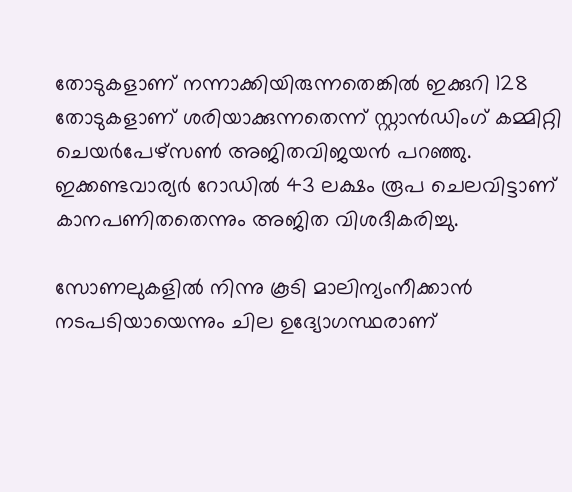തോടുകളാണ് നന്നാക്കിയിരുന്നതെങ്കില്‍ ഇക്കുറി 128 തോടുകളാണ് ശരിയാക്കുന്നതെന്ന് സ്റ്റാന്‍ഡിംഗ് കമ്മിറ്റി ചെയര്‍പേഴ്‌സണ്‍ അജിതവിജയന്‍ പറഞ്ഞു. ഇക്കണ്ടവാര്യര്‍ റോഡില്‍ 43 ലക്ഷം രൂപ ചെലവിട്ടാണ് കാനപണിതതെന്നും അജിത വിശദീകരിച്ചു.

സോണലുകളില്‍ നിന്നു കൂടി മാലിന്യംനീക്കാന്‍ നടപടിയായെന്നും ചില ഉദ്യോഗസ്ഥരാണ്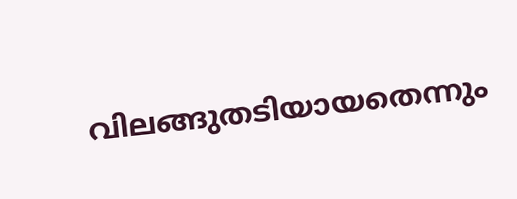വിലങ്ങുതടിയായതെന്നും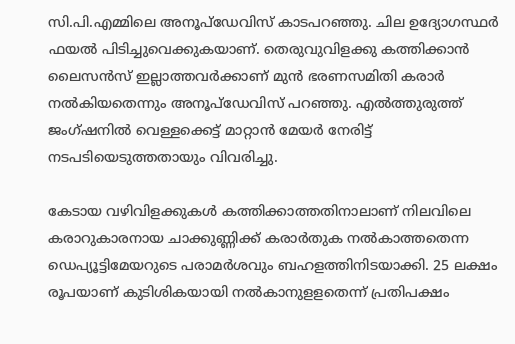സി.പി.എമ്മിലെ അനൂപ്‌ഡേവിസ് കാടപറഞ്ഞു. ചില ഉദ്യോഗസ്ഥര്‍ ഫയല്‍ പിടിച്ചുവെക്കുകയാണ്. തെരുവുവിളക്കു കത്തിക്കാന്‍ ലൈസന്‍സ് ഇല്ലാത്തവര്‍ക്കാണ് മുന്‍ ഭരണസമിതി കരാര്‍ നല്‍കിയതെന്നും അനൂപ്‌ഡേവിസ് പറഞ്ഞു. എല്‍ത്തുരുത്ത് ജംഗ്ഷനില്‍ വെള്ളക്കെട്ട് മാറ്റാന്‍ മേയര്‍ നേരിട്ട് നടപടിയെടുത്തതായും വിവരിച്ചു.

കേടായ വഴിവിളക്കുകള്‍ കത്തിക്കാത്തതിനാലാണ് നിലവിലെ കരാറുകാരനായ ചാക്കുണ്ണിക്ക് കരാര്‍തുക നല്‍കാത്തതെന്ന ഡെപ്യൂട്ടിമേയറുടെ പരാമര്‍ശവും ബഹളത്തിനിടയാക്കി. 25 ലക്ഷം രൂപയാണ് കുടിശികയായി നല്‍കാനുളളതെന്ന് പ്രതിപക്ഷം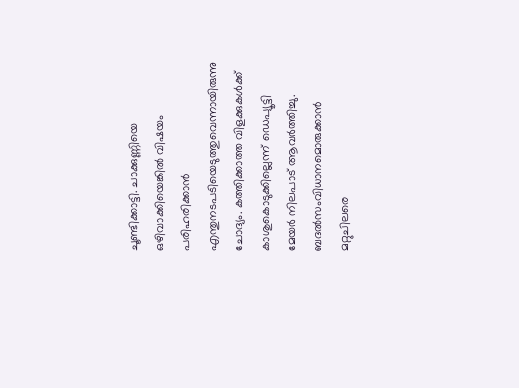ചൂണ്ടിക്കാട്ടി. ചാക്കുണ്ണിയെ ഒഴിവാക്കിയെങ്കില്‍ വിഷയം പരിഹരിക്കാന്‍ എന്തുനടപടിയെടുത്തുവെന്നായിരുന്നു ചോദ്യം. കത്തിക്കാത്ത വിളക്കുകള്‍ക്ക് കാശുകൊടുക്കില്ലെന്ന് ഡെപ്യൂട്ടി മേയര്‍ നിലപാട് ആവര്‍ത്തിച്ചു. ബദല്‍സംവിധാനമൊരുക്കാന്‍ മറ്റുചിലരെ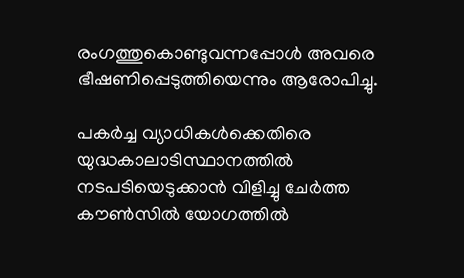രംഗത്തുകൊണ്ടുവന്നപ്പോള്‍ അവരെ ഭീഷണിപ്പെടുത്തിയെന്നും ആരോപിച്ചു.

പകര്‍ച്ച വ്യാധികള്‍ക്കെതിരെ യുദ്ധകാലാടിസ്ഥാനത്തില്‍ നടപടിയെടുക്കാന്‍ വിളിച്ചു ചേര്‍ത്ത കൗണ്‍സില്‍ യോഗത്തില്‍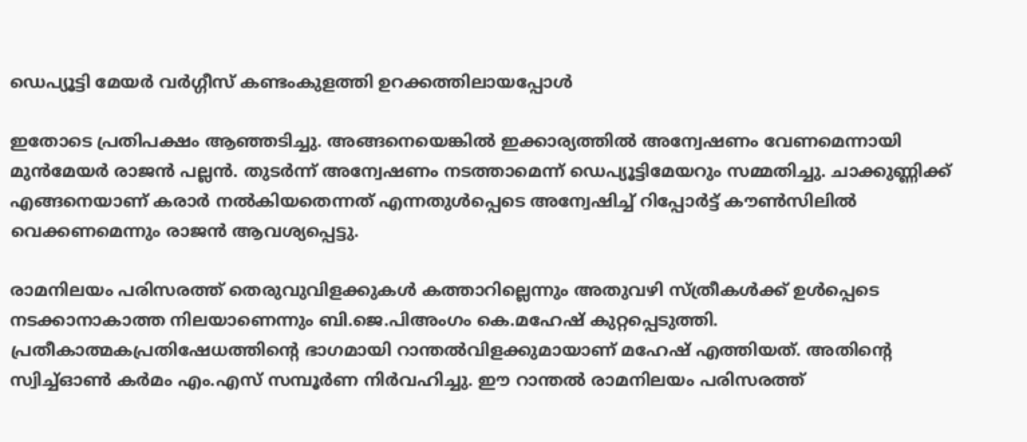ഡെപ്യൂട്ടി മേയര്‍ വര്‍ഗ്ഗീസ് കണ്ടംകുളത്തി ഉറക്കത്തിലായപ്പോള്‍

ഇതോടെ പ്രതിപക്ഷം ആഞ്ഞടിച്ചു. അങ്ങനെയെങ്കില്‍ ഇക്കാര്യത്തില്‍ അന്വേഷണം വേണമെന്നായി മുന്‍മേയര്‍ രാജന്‍ പല്ലന്‍. തുടര്‍ന്ന് അന്വേഷണം നടത്താമെന്ന് ഡെപ്യൂട്ടിമേയറും സമ്മതിച്ചു. ചാക്കുണ്ണിക്ക് എങ്ങനെയാണ് കരാര്‍ നല്‍കിയതെന്നത് എന്നതുള്‍പ്പെടെ അന്വേഷിച്ച് റിപ്പോര്‍ട്ട് കൗണ്‍സിലില്‍ വെക്കണമെന്നും രാജന്‍ ആവശ്യപ്പെട്ടു.

രാമനിലയം പരിസരത്ത് തെരുവുവിളക്കുകള്‍ കത്താറില്ലെന്നും അതുവഴി സ്ത്രീകള്‍ക്ക് ഉള്‍പ്പെടെ നടക്കാനാകാത്ത നിലയാണെന്നും ബി.ജെ.പിഅംഗം കെ.മഹേഷ് കുറ്റപ്പെടുത്തി. പ്രതീകാത്മകപ്രതിഷേധത്തിന്റെ ഭാഗമായി റാന്തല്‍വിളക്കുമായാണ് മഹേഷ് എത്തിയത്. അതിന്റെ സ്വിച്ച്ഓണ്‍ കര്‍മം എം.എസ് സമ്പൂര്‍ണ നിര്‍വഹിച്ചു. ഈ റാന്തല്‍ രാമനിലയം പരിസരത്ത്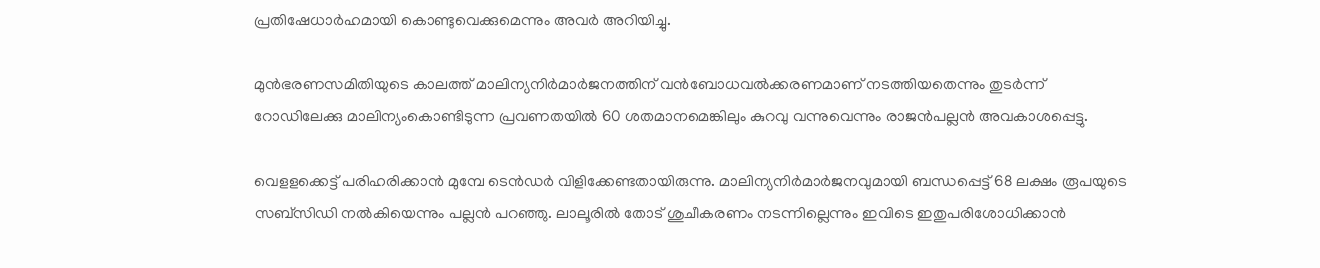പ്രതിഷേധാര്‍ഹമായി കൊണ്ടുവെക്കുമെന്നും അവര്‍ അറിയിച്ചു.

മുന്‍ഭരണസമിതിയുടെ കാലത്ത് മാലിന്യനിര്‍മാര്‍ജനത്തിന് വന്‍ബോധവല്‍ക്കരണമാണ് നടത്തിയതെന്നും തുടര്‍ന്ന് റോഡിലേക്കു മാലിന്യംകൊണ്ടിടുന്ന പ്രവണതയില്‍ 60 ശതമാനമെങ്കിലും കുറവു വന്നുവെന്നും രാജന്‍പല്ലന്‍ അവകാശപ്പെട്ടു.

വെളളക്കെട്ട് പരിഹരിക്കാന്‍ മുമ്പേ ടെന്‍ഡര്‍ വിളിക്കേണ്ടതായിരുന്നു. മാലിന്യനിര്‍മാര്‍ജനവുമായി ബന്ധപ്പെട്ട് 68 ലക്ഷം രൂപയുടെ സബ്‌സിഡി നല്‍കിയെന്നും പല്ലന്‍ പറഞ്ഞു. ലാലൂരില്‍ തോട് ശുചീകരണം നടന്നില്ലെന്നും ഇവിടെ ഇതുപരിശോധിക്കാന്‍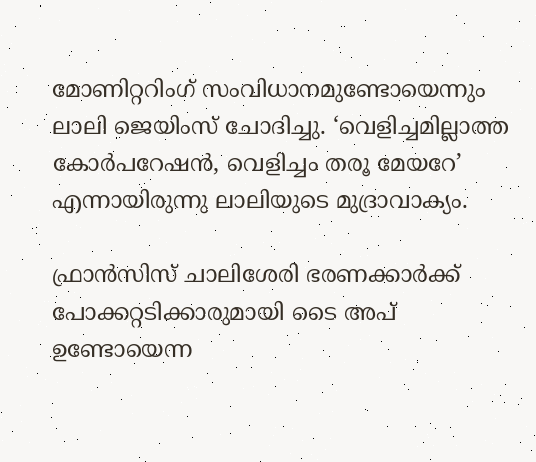മോണിറ്ററിംഗ് സംവിധാനമുണ്ടോയെന്നും ലാലി ജെയിംസ് ചോദിച്ചു. ‘വെളിച്ചമില്ലാത്ത കോര്‍പറേഷന്‍, വെളിച്ചം തരൂ മേയറേ’ എന്നായിരുന്നു ലാലിയുടെ മുദ്രാവാക്യം.

ഫ്രാന്‍സിസ് ചാലിശേരി ഭരണക്കാര്‍ക്ക് പോക്കറ്റടിക്കാരുമായി ടൈ അപ് ഉണ്ടോയെന്ന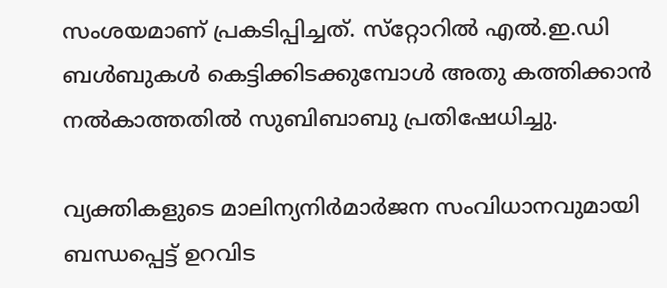സംശയമാണ് പ്രകടിപ്പിച്ചത്. സ്‌റ്റോറില്‍ എല്‍.ഇ.ഡി ബള്‍ബുകള്‍ കെട്ടിക്കിടക്കുമ്പോള്‍ അതു കത്തിക്കാന്‍ നല്‍കാത്തതില്‍ സുബിബാബു പ്രതിഷേധിച്ചു.

വ്യക്തികളുടെ മാലിന്യനിര്‍മാര്‍ജന സംവിധാനവുമായി ബന്ധപ്പെട്ട് ഉറവിട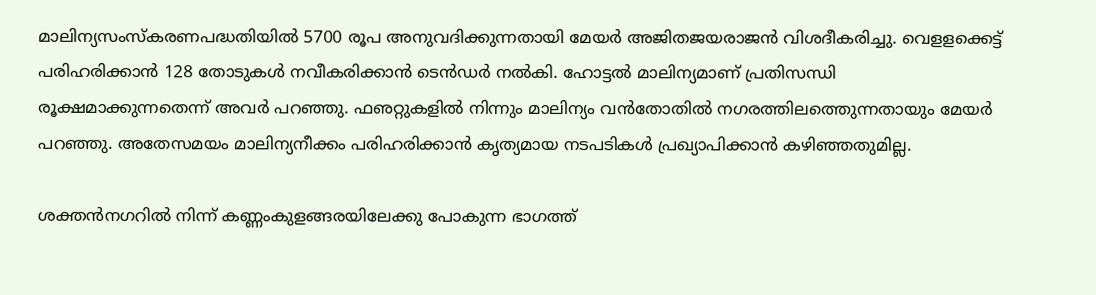മാലിന്യസംസ്‌കരണപദ്ധതിയില്‍ 5700 രൂപ അനുവദിക്കുന്നതായി മേയര്‍ അജിതജയരാജന്‍ വിശദീകരിച്ചു. വെളളക്കെട്ട് പരിഹരിക്കാന്‍ 128 തോടുകള്‍ നവീകരിക്കാന്‍ ടെന്‍ഡര്‍ നല്‍കി. ഹോട്ടല്‍ മാലിന്യമാണ് പ്രതിസന്ധി രൂക്ഷമാക്കുന്നതെന്ന് അവര്‍ പറഞ്ഞു. ഫഌറ്റുകളില്‍ നിന്നും മാലിന്യം വന്‍തോതില്‍ നഗരത്തിലത്തെുന്നതായും മേയര്‍ പറഞ്ഞു. അതേസമയം മാലിന്യനീക്കം പരിഹരിക്കാന്‍ കൃത്യമായ നടപടികള്‍ പ്രഖ്യാപിക്കാന്‍ കഴിഞ്ഞതുമില്ല.

ശക്തന്‍നഗറില്‍ നിന്ന് കണ്ണംകുളങ്ങരയിലേക്കു പോകുന്ന ഭാഗത്ത്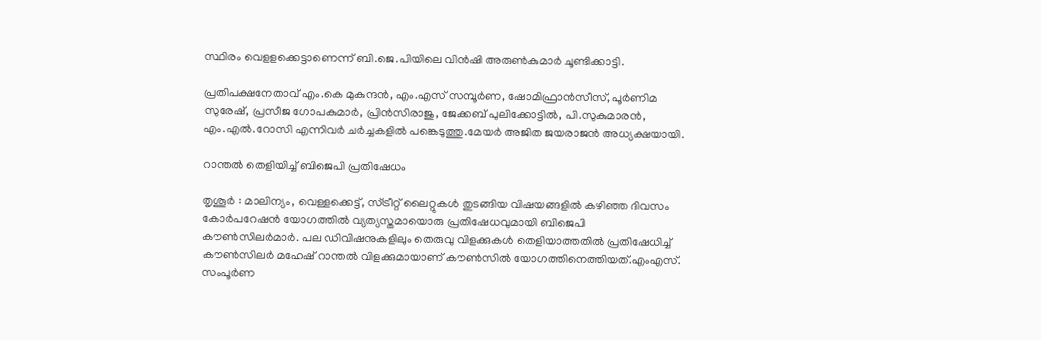സ്ഥിരം വെളളക്കെട്ടാണെന്ന് ബി.ജെ.പിയിലെ വിന്‍ഷി അരുണ്‍കുമാര്‍ ചൂണ്ടിക്കാട്ടി.

പ്രതിപക്ഷനേതാവ് എം.കെ മുകുന്ദന്‍, എം.എസ് സമ്പൂര്‍ണ, ഷോമിഫ്രാന്‍സീസ്, പൂര്‍ണിമ സുരേഷ്, പ്രസീജ ഗോപകുമാര്‍, പ്രിന്‍സിരാജു, ജേക്കബ് പുലിക്കോട്ടില്‍, പി.സുകുമാരന്‍, എം.എല്‍.റോസി എന്നിവര്‍ ചര്‍ച്ചകളില്‍ പങ്കെടുത്തു.മേയര്‍ അജിത ജയരാജന്‍ അധ്യക്ഷയായി.

റാന്തല്‍ തെളിയിച്ച് ബിജെപി പ്രതിഷേധം

തൃശൂര്‍ : മാലിന്യം, വെള്ളക്കെട്ട്, സ്ട്രീറ്റ് ലൈറ്റുകള്‍ തുടങ്ങിയ വിഷയങ്ങളില്‍ കഴിഞ്ഞ ദിവസം കോര്‍പറേഷന്‍ യോഗത്തില്‍ വ്യത്യസ്തമായൊരു പ്രതിഷേധവുമായി ബിജെപി കൗണ്‍സിലര്‍മാര്‍. പല ഡിവിഷനുകളിലും തെരുവു വിളക്കുകള്‍ തെളിയാത്തതില്‍ പ്രതിഷേധിച്ച് കൗണ്‍സിലര്‍ മഹേഷ് റാന്തല്‍ വിളക്കുമായാണ് കൗണ്‍സില്‍ യോഗത്തിനെത്തിയത്.എംഎസ്. സംപൂര്‍ണ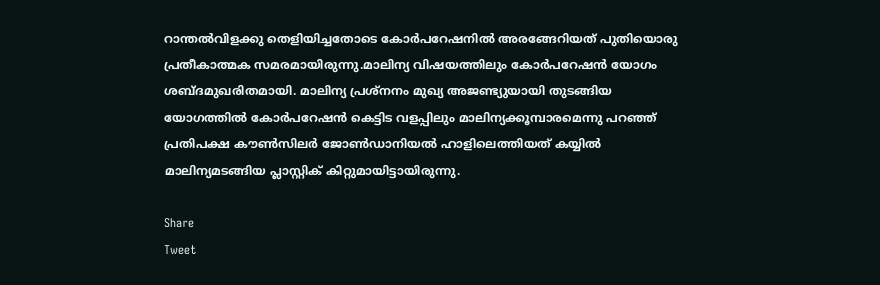റാന്തല്‍വിളക്കു തെളിയിച്ചതോടെ കോര്‍പറേഷനില്‍ അരങ്ങേറിയത് പുതിയൊരു പ്രതീകാത്മക സമരമായിരുന്നു.മാലിന്യ വിഷയത്തിലും കോര്‍പറേഷന്‍ യോഗം ശബ്ദമുഖരിതമായി. മാലിന്യ പ്രശ്‌നനം മുഖ്യ അജണ്ട്യുയായി തുടങ്ങിയ യോഗത്തില്‍ കോര്‍പറേഷന്‍ കെട്ടിട വളപ്പിലും മാലിന്യക്കൂമ്പാരമെന്നു പറഞ്ഞ് പ്രതിപക്ഷ കൗണ്‍സിലര്‍ ജോണ്‍ഡാനിയല്‍ ഹാളിലെത്തിയത് കയ്യില്‍ മാലിന്യമടങ്ങിയ പ്ലാസ്റ്റിക് കിറ്റുമായിട്ടായിരുന്നു.

Share
Tweet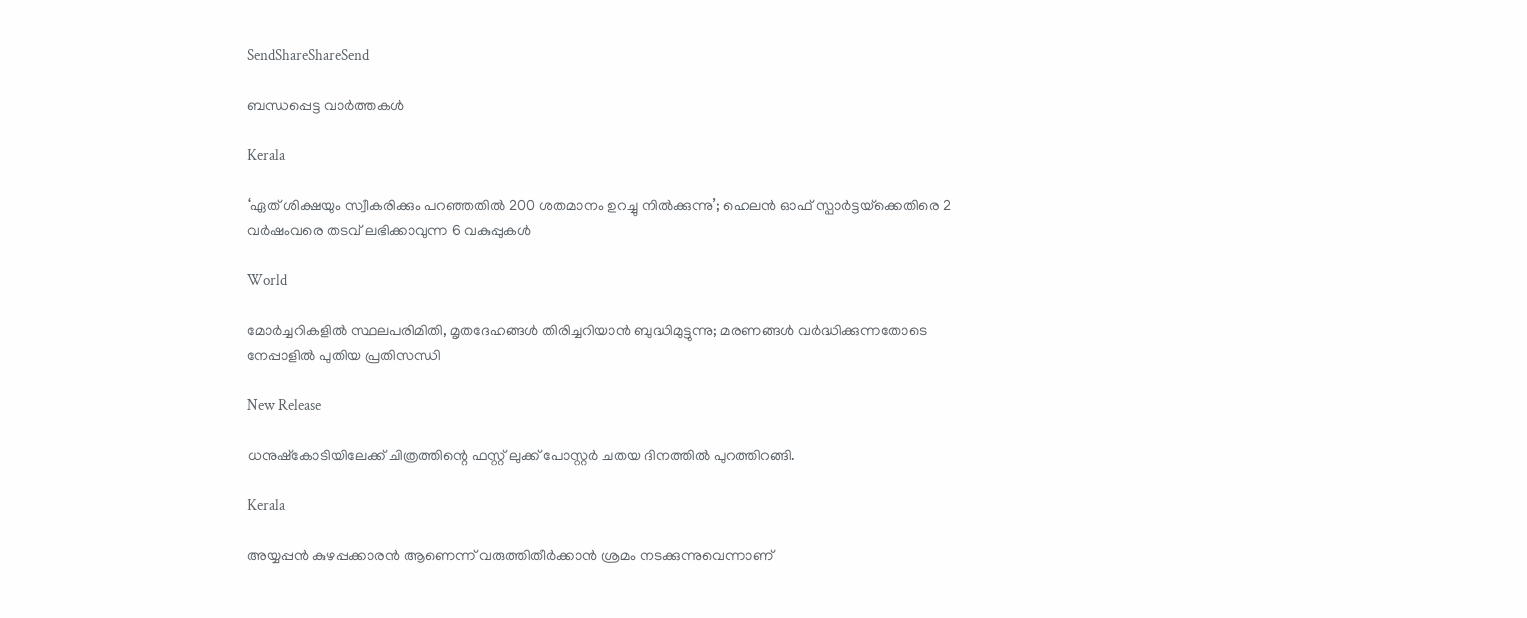SendShareShareSend

ബന്ധപ്പെട്ട വാര്‍ത്തകള്‍

Kerala

‘ഏത് ശിക്ഷയും സ്വീകരിക്കും പറഞ്ഞതിൽ 200 ശതമാനം ഉറച്ചു നിൽക്കുന്നു’; ഹെലൻ ഓഫ് സ്പാർട്ടയ്‌ക്കെതിരെ 2 വർഷംവരെ തടവ് ലഭിക്കാവുന്ന 6 വകുപ്പുകൾ

World

മോർച്ചറികളിൽ സ്ഥലപരിമിതി, മൃതദേഹങ്ങൾ തിരിച്ചറിയാൻ ബുദ്ധിമുട്ടുന്നു; മരണങ്ങൾ വർദ്ധിക്കുന്നതോടെ നേപ്പാളിൽ പുതിയ പ്രതിസന്ധി

New Release

ധനുഷ്കോടിയിലേക്ക് ചിത്രത്തിന്റെ ഫസ്റ്റ് ലുക്ക്‌ പോസ്റ്റർ ചതയ ദിനത്തിൽ പുറത്തിറങ്ങി.

Kerala

അയ്യപ്പൻ കുഴപ്പക്കാരൻ ആണെന്ന് വരുത്തിതീർക്കാൻ ശ്രമം നടക്കുന്നുവെന്നാണ്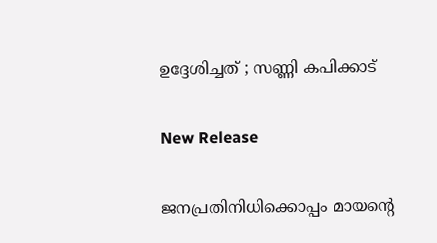ഉദ്ദേശിച്ചത് ; സണ്ണി കപിക്കാട്

New Release

ജനപ്രതിനിധിക്കൊപ്പം മായന്റെ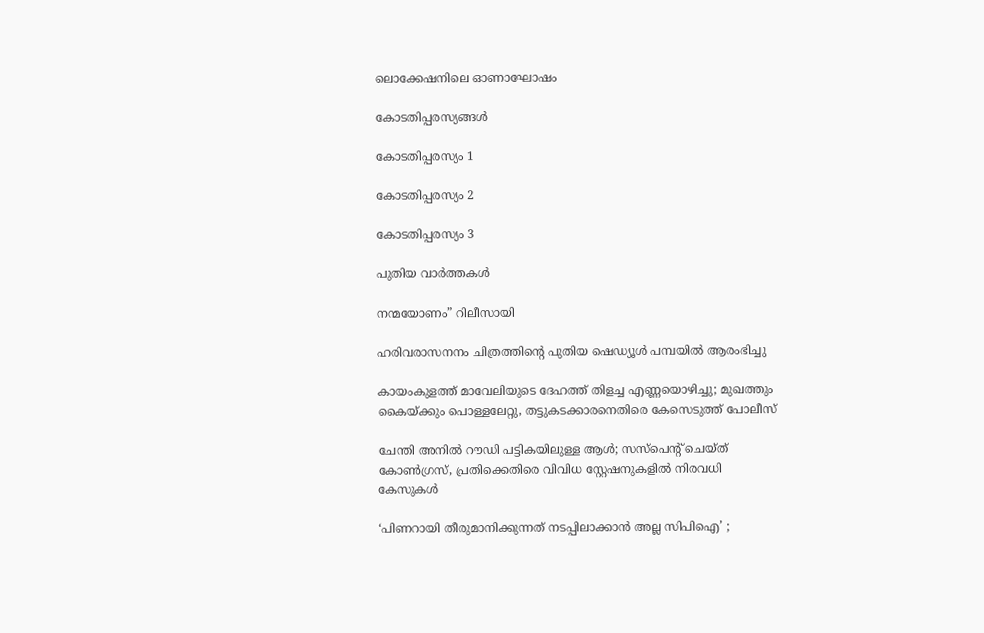ലൊക്കേഷനിലെ ഓണാഘോഷം

കോടതിപ്പരസ്യങ്ങള്‍

കോടതിപ്പരസ്യം 1

കോടതിപ്പരസ്യം 2

കോടതിപ്പരസ്യം 3

പുതിയ വാര്‍ത്തകള്‍

നന്മയോണം” റിലീസായി

ഹരിവരാസനനം ചിത്രത്തിന്റെ പുതിയ ഷെഡ്യൂൾ പമ്പയിൽ ആരംഭിച്ചു

കായംകുളത്ത് മാവേലിയുടെ ദേഹത്ത് തിളച്ച എണ്ണയൊഴിച്ചു; മുഖത്തും കൈയ്‌ക്കും പൊള്ളലേറ്റു, തട്ടുകടക്കാരനെതിരെ കേസെടുത്ത് പോലീസ്

ചേന്തി അനിൽ റൗഡി പട്ടികയിലുള്ള ആൾ; സസ്പെൻ്റ് ചെയ്ത് കോൺഗ്രസ്, പ്രതിക്കെതിരെ വിവിധ സ്റ്റേഷനുകളിൽ നിരവധി കേസുകൾ

‘പിണറായി തീരുമാനിക്കുന്നത് നടപ്പിലാക്കാന്‍ അല്ല സിപിഐ’ ;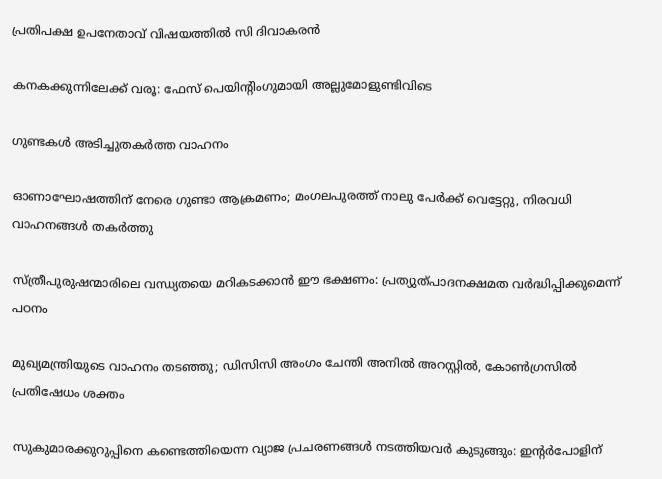പ്രതിപക്ഷ ഉപനേതാവ് വിഷയത്തിൽ സി ദിവാകരന്‍

കനകക്കുന്നിലേക്ക് വരൂ: ഫേസ് പെയിന്റിംഗുമായി അല്ലുമോളുണ്ടിവിടെ

ഗുണ്ടകള്‍ അടിച്ചുതകര്‍ത്ത വാഹനം

ഓണാഘോഷത്തിന് നേരെ ഗുണ്ടാ ആക്രമണം; മംഗലപുരത്ത് നാലു പേര്‍ക്ക് വെട്ടേറ്റു, നിരവധി വാഹനങ്ങള്‍ തകര്‍ത്തു

സ്ത്രീപുരുഷന്മാരിലെ വന്ധ്യതയെ മറികടക്കാന്‍ ഈ ഭക്ഷണം: പ്രത്യുത്പാദനക്ഷമത വര്‍ദ്ധിപ്പിക്കുമെന്ന് പഠനം

മുഖ്യമന്ത്രിയുടെ വാഹനം തടഞ്ഞു; ഡിസിസി അംഗം ചേന്തി അനില്‍ അറസ്റ്റില്‍, കോൺഗ്രസിൽ പ്രതിഷേധം ശക്തം

സുകുമാരക്കുറുപ്പിനെ കണ്ടെത്തിയെന്ന വ്യാജ പ്രചരണങ്ങൾ നടത്തിയവർ കുടുങ്ങും: ഇന്റർപോളിന്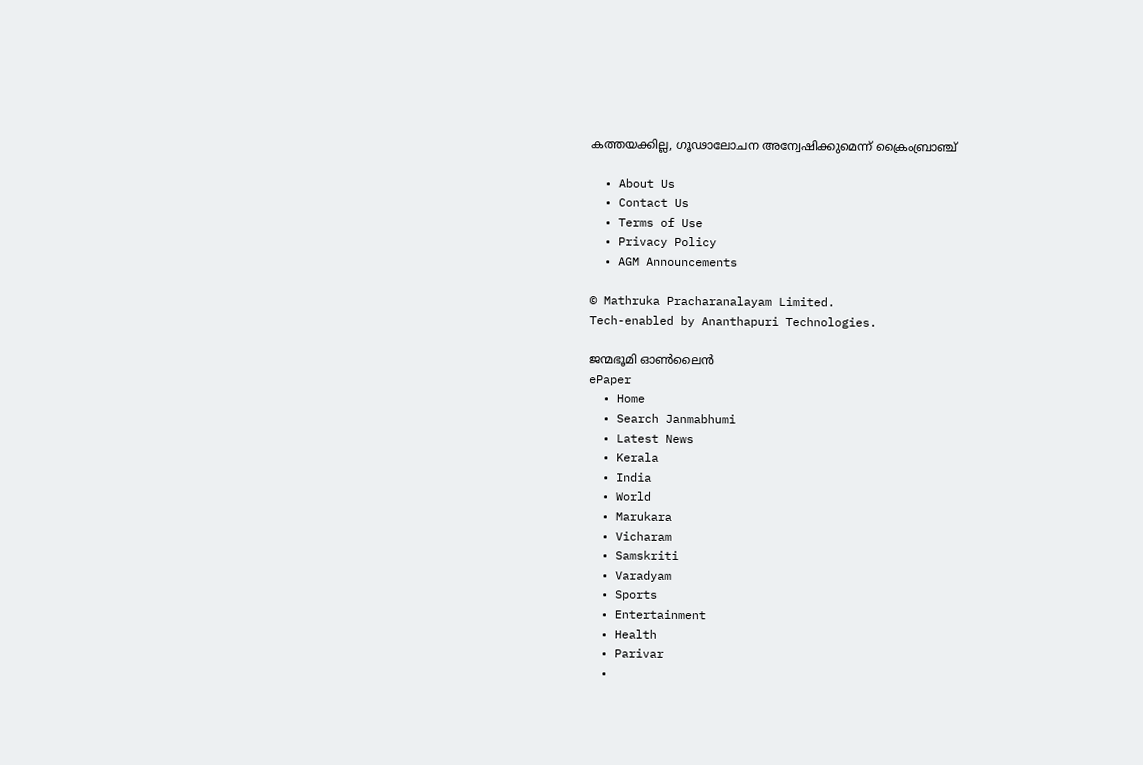കത്തയക്കില്ല, ഗൂഢാലോചന അന്വേഷിക്കുമെന്ന് ക്രൈംബ്രാഞ്ച്

  • About Us
  • Contact Us
  • Terms of Use
  • Privacy Policy
  • AGM Announcements

© Mathruka Pracharanalayam Limited.
Tech-enabled by Ananthapuri Technologies.

ജന്മഭൂമി ഓണ്‍ലൈന്‍
ePaper
  • Home
  • Search Janmabhumi
  • Latest News
  • Kerala
  • India
  • World
  • Marukara
  • Vicharam
  • Samskriti
  • Varadyam
  • Sports
  • Entertainment
  • Health
  • Parivar
  •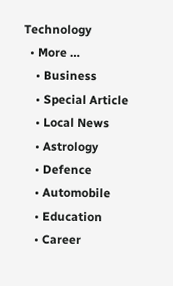Technology
  • More …
    • Business
    • Special Article
    • Local News
    • Astrology
    • Defence
    • Automobile
    • Education
    • Career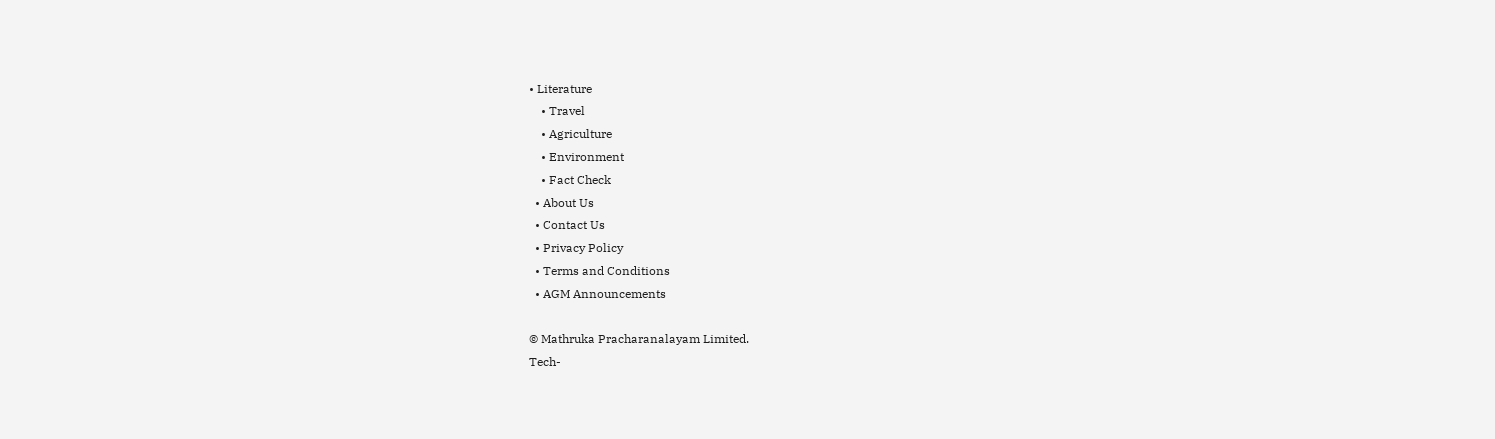• Literature
    • Travel
    • Agriculture
    • Environment
    • Fact Check
  • About Us
  • Contact Us
  • Privacy Policy
  • Terms and Conditions
  • AGM Announcements

© Mathruka Pracharanalayam Limited.
Tech-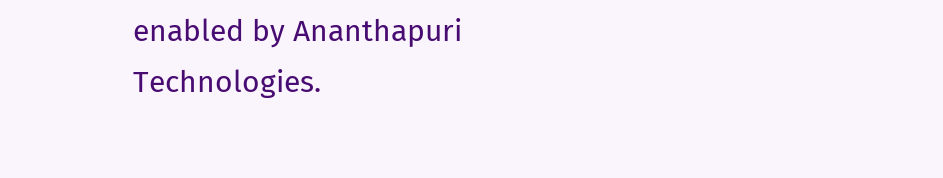enabled by Ananthapuri Technologies.